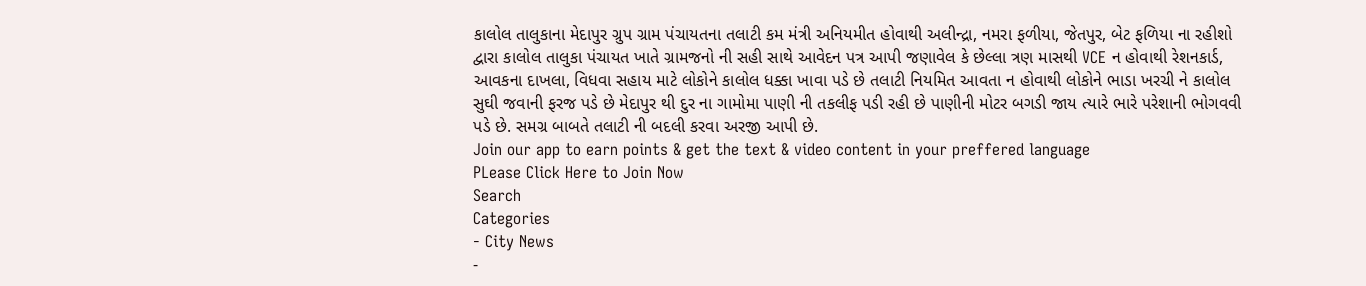કાલોલ તાલુકાના મેદાપુર ગ્રુપ ગ્રામ પંચાયતના તલાટી કમ મંત્રી અનિયમીત હોવાથી અલીન્દ્રા, નમરા ફળીયા, જેતપુર, બેટ ફળિયા ના રહીશો દ્વારા કાલોલ તાલુકા પંચાયત ખાતે ગ્રામજનો ની સહી સાથે આવેદન પત્ર આપી જણાવેલ કે છેલ્લા ત્રણ માસથી VCE ન હોવાથી રેશનકાર્ડ, આવકના દાખલા, વિધવા સહાય માટે લોકોને કાલોલ ધક્કા ખાવા પડે છે તલાટી નિયમિત આવતા ન હોવાથી લોકોને ભાડા ખરચી ને કાલોલ સુઘી જવાની ફરજ પડે છે મેદાપુર થી દુર ના ગામોમા પાણી ની તકલીફ પડી રહી છે પાણીની મોટર બગડી જાય ત્યારે ભારે પરેશાની ભોગવવી પડે છે. સમગ્ર બાબતે તલાટી ની બદલી કરવા અરજી આપી છે.
Join our app to earn points & get the text & video content in your preffered language
PLease Click Here to Join Now
Search
Categories
- City News
-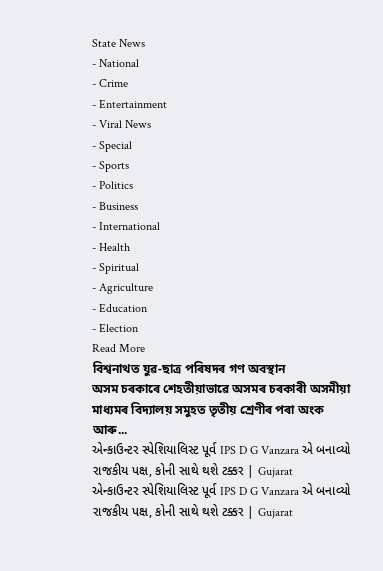State News
- National
- Crime
- Entertainment
- Viral News
- Special
- Sports
- Politics
- Business
- International
- Health
- Spiritual
- Agriculture
- Education
- Election
Read More
বিশ্বনাথত যুৱ-ছাত্ৰ পৰিষদৰ গণ অবস্থান
অসম চৰকাৰে শেহতীয়াভাৱে অসমৰ চৰকাৰী অসমীয়া মাধ্যমৰ বিদ্যালয় সমুহত তৃতীয় শ্ৰেণীৰ পৰা অংক আৰু...
એન્કાઉન્ટર સ્પેશિયાલિસ્ટ પૂર્વ IPS D G Vanzara એ બનાવ્યો રાજકીય પક્ષ, કોની સાથે થશે ટક્કર | Gujarat
એન્કાઉન્ટર સ્પેશિયાલિસ્ટ પૂર્વ IPS D G Vanzara એ બનાવ્યો રાજકીય પક્ષ, કોની સાથે થશે ટક્કર | Gujarat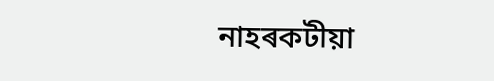নাহৰকটীয়া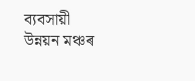ব্যবসায়ী উন্নয়ন মঞ্চৰ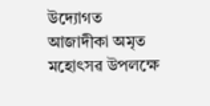উদ্যোগত আজাদীকা অমৃত মহোৎসৱ উপলক্ষে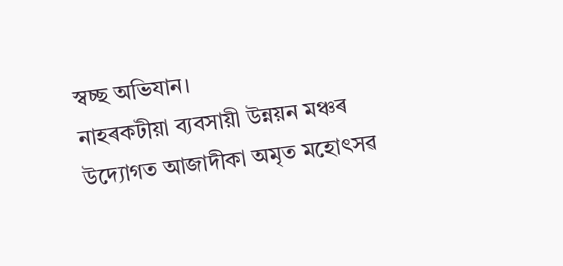স্বচ্ছ অভিযান।
নাহৰকটীয়া ব্যবসায়ী উন্নয়ন মঞ্চৰ উদ্যোগত আজাদীকা অমৃত মহোৎসৱ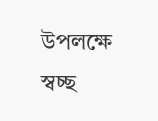উপলক্ষে স্বচ্ছ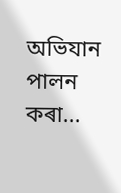অভিযান পালন কৰা...